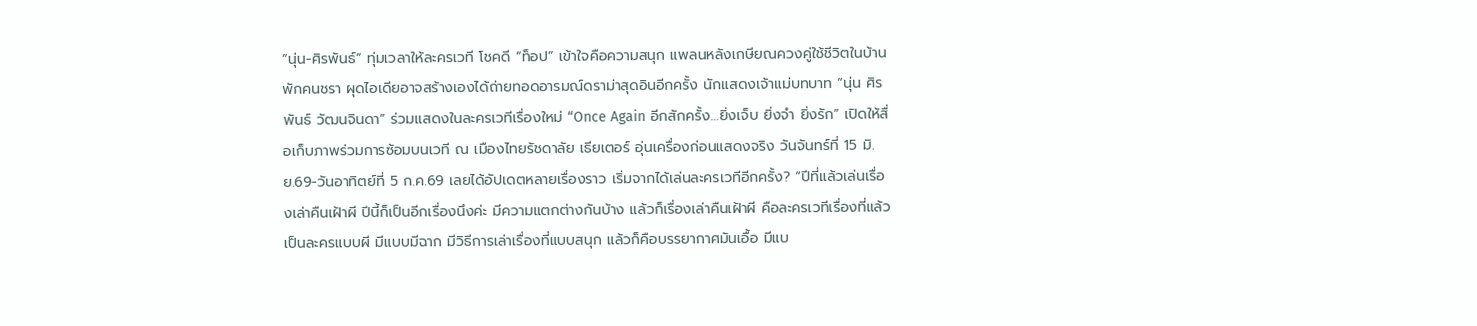“นุ่น-ศิรพันธ์” ทุ่มเวลาให้ละครเวที โชคดี “ท็อป” เข้าใจคือความสนุก แพลนหลังเกษียณควงคู่ใช้ชีวิตในบ้านพักคนชรา ผุดไอเดียอาจสร้างเองได้ถ่ายทอดอารมณ์ดราม่าสุดอินอีกครั้ง นักแสดงเจ้าแม่บทบาท “นุ่น ศิรพันธ์ วัฒนจินดา” ร่วมแสดงในละครเวทีเรื่องใหม่ “Once Again อีกสักครั้ง…ยิ่งเจ็บ ยิ่งจำ ยิ่งรัก” เปิดให้สื่อเก็บภาพร่วมการซ้อมบนเวที ณ เมืองไทยรัชดาลัย เธียเตอร์ อุ่นเครื่องก่อนแสดงจริง วันจันทร์ที่ 15 มิ.ย.69-วันอาทิตย์ที่ 5 ก.ค.69 เลยได้อัปเดตหลายเรื่องราว เริ่มจากได้เล่นละครเวทีอีกครั้ง? “ปีที่แล้วเล่นเรื่องเล่าคืนเฝ้าผี ปีนี้ก็เป็นอีกเรื่องนึงค่ะ มีความแตกต่างกันบ้าง แล้วก็เรื่องเล่าคืนเฝ้าผี คือละครเวทีเรื่องที่แล้วเป็นละครแบบผี มีแบบมีฉาก มีวิธีการเล่าเรื่องที่แบบสนุก แล้วก็คือบรรยากาศมันเอื้อ มีแบ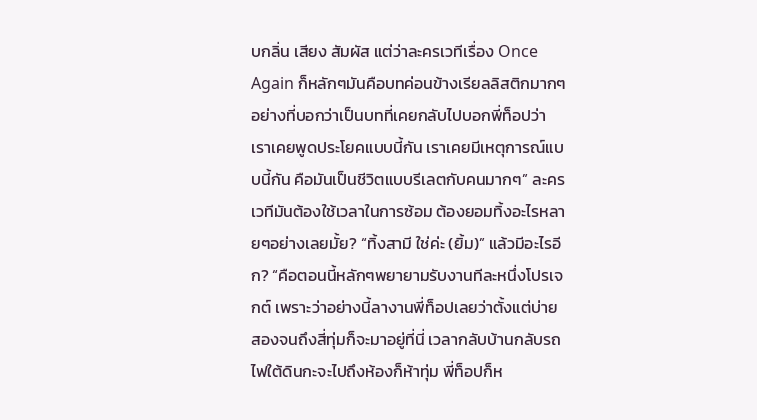บกลิ่น เสียง สัมผัส แต่ว่าละครเวทีเรื่อง Once Again ก็หลักๆมันคือบทค่อนข้างเรียลลิสติกมากๆ อย่างที่บอกว่าเป็นบทที่เคยกลับไปบอกพี่ท็อปว่า เราเคยพูดประโยคแบบนี้กัน เราเคยมีเหตุการณ์แบบนี้กัน คือมันเป็นชีวิตแบบรีเลตกับคนมากๆ” ละครเวทีมันต้องใช้เวลาในการซ้อม ต้องยอมทิ้งอะไรหลายๆอย่างเลยมั้ย? “ทิ้งสามี ใช่ค่ะ (ยิ้ม)” แล้วมีอะไรอีก? “คือตอนนี้หลักๆพยายามรับงานทีละหนึ่งโปรเจกต์ เพราะว่าอย่างนี้ลางานพี่ท็อปเลยว่าตั้งแต่บ่ายสองจนถึงสี่ทุ่มก็จะมาอยู่ที่นี่ เวลากลับบ้านกลับรถไฟใต้ดินกะจะไปถึงห้องก็ห้าทุ่ม พี่ท็อปก็ห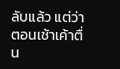ลับแล้ว แต่ว่าตอนเช้าเค้าตื่น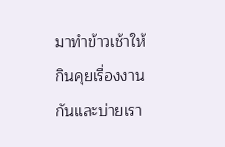มาทำข้าวเช้าให้กินคุยเรื่องงานกันและบ่ายเรา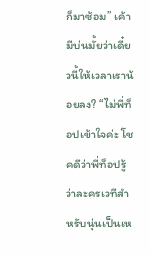ก็มาซ้อม” เค้ามีบ่นมั้ยว่าเดี๋ยวนี้ให้เวลาเราน้อยลง? “ไม่พี่ท็อปเข้าใจค่ะ โชคดีว่าพี่ท็อปรู้ว่าละครเวทีสำหรับนุ่นเป็นเห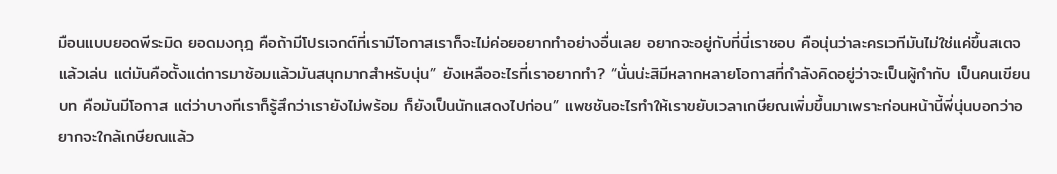มือนแบบยอดพีระมิด ยอดมงกุฎ คือถ้ามีโปรเจกต์ที่เรามีโอกาสเราก็จะไม่ค่อยอยากทำอย่างอื่นเลย อยากจะอยู่กับที่นี่เราชอบ คือนุ่นว่าละครเวทีมันไม่ใช่แค่ขึ้นสเตจแล้วเล่น แต่มันคือตั้งแต่การมาซ้อมแล้วมันสนุกมากสำหรับนุ่น” ยังเหลืออะไรที่เราอยากทำ? “นั่นน่ะสิมีหลากหลายโอกาสที่กำลังคิดอยู่ว่าจะเป็นผู้กำกับ เป็นคนเขียนบท คือมันมีโอกาส แต่ว่าบางทีเราก็รู้สึกว่าเรายังไม่พร้อม ก็ยังเป็นนักแสดงไปก่อน” แพชชันอะไรทำให้เราขยับเวลาเกษียณเพิ่มขึ้นมาเพราะก่อนหน้านี้พี่นุ่นบอกว่าอยากจะใกล้เกษียณแล้ว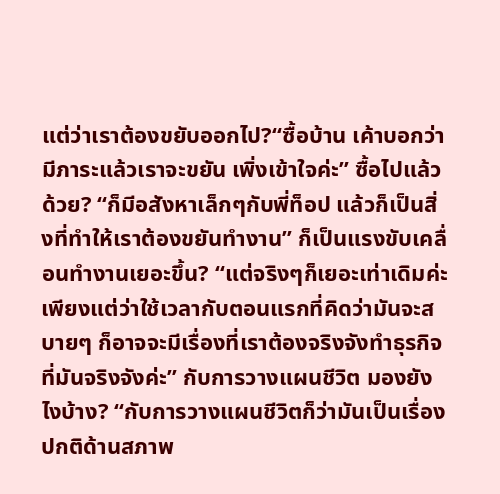แต่ว่าเราต้องขยับออกไป?“ซื้อบ้าน เค้าบอกว่ามีภาระแล้วเราจะขยัน เพิ่งเข้าใจค่ะ” ซื้อไปแล้วด้วย? “ก็มีอสังหาเล็กๆกับพี่ท็อป แล้วก็เป็นสิ่งที่ทำให้เราต้องขยันทำงาน” ก็เป็นแรงขับเคลื่อนทำงานเยอะขึ้น? “แต่จริงๆก็เยอะเท่าเดิมค่ะ เพียงแต่ว่าใช้เวลากับตอนแรกที่คิดว่ามันจะสบายๆ ก็อาจจะมีเรื่องที่เราต้องจริงจังทำธุรกิจที่มันจริงจังค่ะ” กับการวางแผนชีวิต มองยังไงบ้าง? “กับการวางแผนชีวิตก็ว่ามันเป็นเรื่องปกติด้านสภาพ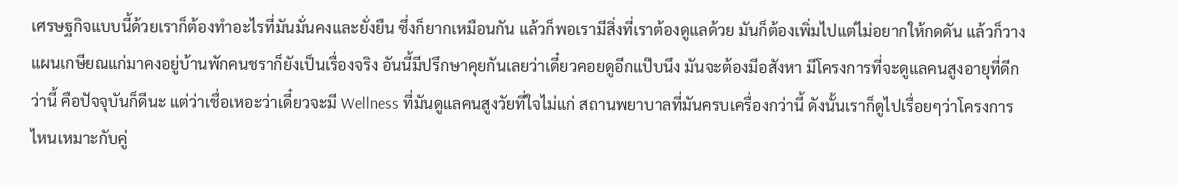เศรษฐกิจแบบนี้ด้วยเราก็ต้องทำอะไรที่มันมั่นคงและยั่งยืน ซึ่งก็ยากเหมือนกัน แล้วก็พอเรามีสิ่งที่เราต้องดูแลด้วย มันก็ต้องเพิ่มไปแต่ไม่อยากให้กดดัน แล้วก็วางแผนเกษียณแก่มาคงอยู่บ้านพักคนชราก็ยังเป็นเรื่องจริง อันนี้มีปรึกษาคุยกันเลยว่าเดี๋ยวคอยดูอีกแป๊บนึง มันจะต้องมีอสังหา มีโครงการที่จะดูแลคนสูงอายุที่ดีกว่านี้ คือปัจจุบันก็ดีนะ แต่ว่าเชื่อเหอะว่าเดี๋ยวจะมี Wellness ที่มันดูแลคนสูงวัยที่ใจไม่แก่ สถานพยาบาลที่มันครบเครื่องกว่านี้ ดังนั้นเราก็ดูไปเรื่อยๆว่าโครงการไหนเหมาะกับคู่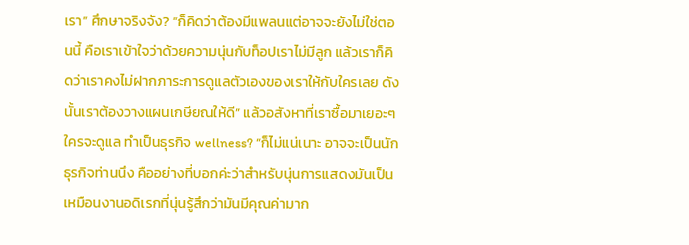เรา” ศึกษาจริงจัง? “ก็คิดว่าต้องมีแพลนแต่อาจจะยังไม่ใช่ตอนนี้ คือเราเข้าใจว่าด้วยความนุ่นกับท็อปเราไม่มีลูก แล้วเราก็คิดว่าเราคงไม่ฝากภาระการดูแลตัวเองของเราให้กับใครเลย ดังนั้นเราต้องวางแผนเกษียณให้ดี” แล้วอสังหาที่เราซื้อมาเยอะๆใครจะดูแล ทำเป็นธุรกิจ wellness? “ก็ไม่แน่เนาะ อาจจะเป็นนักธุรกิจท่านนึง คืออย่างที่บอกค่ะว่าสำหรับนุ่นการแสดงมันเป็นเหมือนงานอดิเรกที่นุ่นรู้สึกว่ามันมีคุณค่ามาก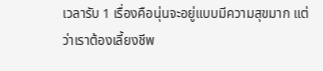เวลารับ 1 เรื่องคือนุ่นจะอยู่แบบมีความสุขมาก แต่ว่าเราต้องเลี้ยงชีพ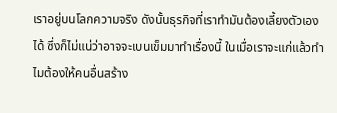เราอยู่บนโลกความจริง ดังนั้นธุรกิจที่เราทำมันต้องเลี้ยงตัวเองได้ ซึ่งก็ไม่แน่ว่าอาจจะเบนเข็มมาทำเรื่องนี้ ในเมื่อเราจะแก่แล้วทำไมต้องให้คนอื่นสร้าง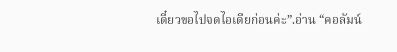เดี๋ยวขอไปจดไอเดียก่อนค่ะ”.อ่าน “คอลัมน์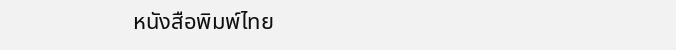หนังสือพิมพ์ไทย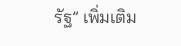รัฐ” เพิ่มเติม